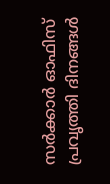സർക്കാർ ഓഫിസ് പ്രവൃത്തി ദിനങ്ങൾ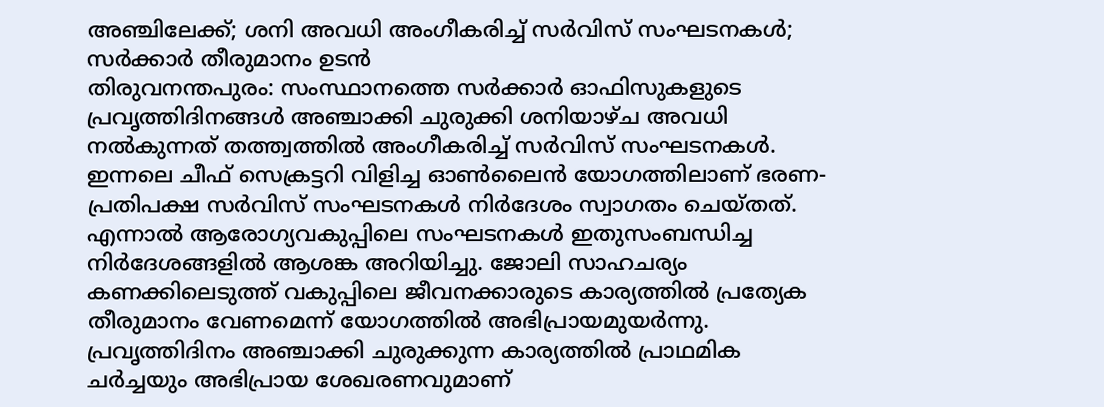അഞ്ചിലേക്ക്; ശനി അവധി അംഗീകരിച്ച് സർവിസ് സംഘടനകൾ; സർക്കാർ തീരുമാനം ഉടൻ
തിരുവനന്തപുരം: സംസ്ഥാനത്തെ സർക്കാർ ഓഫിസുകളുടെ പ്രവൃത്തിദിനങ്ങൾ അഞ്ചാക്കി ചുരുക്കി ശനിയാഴ്ച അവധി നൽകുന്നത് തത്ത്വത്തിൽ അംഗീകരിച്ച് സർവിസ് സംഘടനകൾ. ഇന്നലെ ചീഫ് സെക്രട്ടറി വിളിച്ച ഓൺലൈൻ യോഗത്തിലാണ് ഭരണ-പ്രതിപക്ഷ സർവിസ് സംഘടനകൾ നിർദേശം സ്വാഗതം ചെയ്തത്.
എന്നാൽ ആരോഗ്യവകുപ്പിലെ സംഘടനകൾ ഇതുസംബന്ധിച്ച നിർദേശങ്ങളിൽ ആശങ്ക അറിയിച്ചു. ജോലി സാഹചര്യം കണക്കിലെടുത്ത് വകുപ്പിലെ ജീവനക്കാരുടെ കാര്യത്തിൽ പ്രത്യേക തീരുമാനം വേണമെന്ന് യോഗത്തിൽ അഭിപ്രായമുയർന്നു.
പ്രവൃത്തിദിനം അഞ്ചാക്കി ചുരുക്കുന്ന കാര്യത്തിൽ പ്രാഥമിക ചർച്ചയും അഭിപ്രായ ശേഖരണവുമാണ്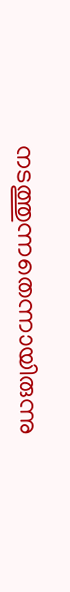നടത്തുന്നതെന്നായിരുന്നു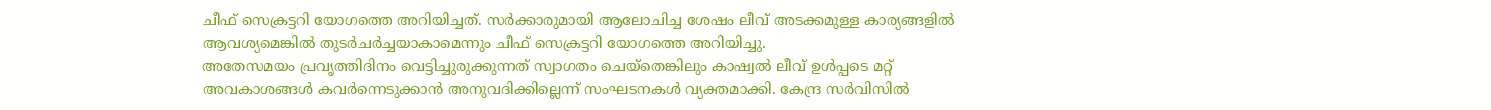ചീഫ് സെക്രട്ടറി യോഗത്തെ അറിയിച്ചത്. സർക്കാരുമായി ആലോചിച്ച ശേഷം ലീവ് അടക്കമുള്ള കാര്യങ്ങളിൽ ആവശ്യമെങ്കിൽ തുടർചർച്ചയാകാമെന്നും ചീഫ് സെക്രട്ടറി യോഗത്തെ അറിയിച്ചു.
അതേസമയം പ്രവൃത്തിദിനം വെട്ടിച്ചുരുക്കുന്നത് സ്വാഗതം ചെയ്തെങ്കിലും കാഷ്വൽ ലീവ് ഉൾപ്പടെ മറ്റ് അവകാശങ്ങൾ കവർന്നെടുക്കാൻ അനുവദിക്കില്ലെന്ന് സംഘടനകൾ വ്യക്തമാക്കി. കേന്ദ്ര സർവിസിൽ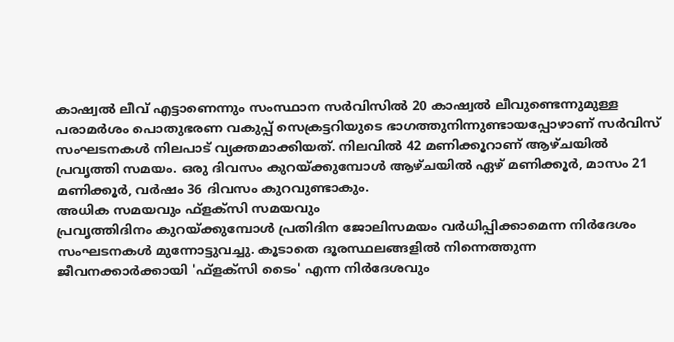കാഷ്വൽ ലീവ് എട്ടാണെന്നും സംസ്ഥാന സർവിസിൽ 20 കാഷ്വൽ ലീവുണ്ടെന്നുമുള്ള പരാമർശം പൊതുഭരണ വകുപ്പ് സെക്രട്ടറിയുടെ ഭാഗത്തുനിന്നുണ്ടായപ്പോഴാണ് സർവിസ് സംഘടനകൾ നിലപാട് വ്യക്തമാക്കിയത്. നിലവിൽ 42 മണിക്കൂറാണ് ആഴ്ചയിൽ പ്രവൃത്തി സമയം. ഒരു ദിവസം കുറയ്ക്കുമ്പോൾ ആഴ്ചയിൽ ഏഴ് മണിക്കൂർ, മാസം 21 മണിക്കൂർ, വർഷം 36 ദിവസം കുറവുണ്ടാകും.
അധിക സമയവും ഫ്ളക്സി സമയവും
പ്രവൃത്തിദിനം കുറയ്ക്കുമ്പോൾ പ്രതിദിന ജോലിസമയം വർധിപ്പിക്കാമെന്ന നിർദേശം സംഘടനകൾ മുന്നോട്ടുവച്ചു. കൂടാതെ ദൂരസ്ഥലങ്ങളിൽ നിന്നെത്തുന്ന ജീവനക്കാർക്കായി 'ഫ്ളക്സി ടൈം' എന്ന നിർദേശവും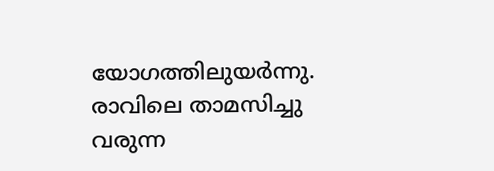യോഗത്തിലുയർന്നു. രാവിലെ താമസിച്ചു വരുന്ന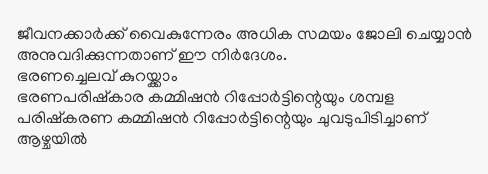ജീവനക്കാർക്ക് വൈകുന്നേരം അധിക സമയം ജോലി ചെയ്യാൻ അനുവദിക്കുന്നതാണ് ഈ നിർദേശം.
ഭരണച്ചെലവ് കുറയ്ക്കാം
ഭരണപരിഷ്കാര കമ്മിഷൻ റിപ്പോർട്ടിന്റെയും ശമ്പള പരിഷ്കരണ കമ്മിഷൻ റിപ്പോർട്ടിന്റെയും ചുവടുപിടിച്ചാണ് ആഴ്ചയിൽ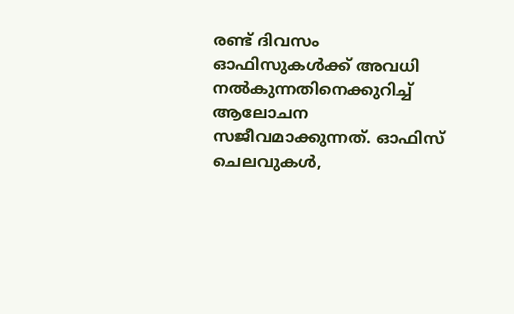രണ്ട് ദിവസം ഓഫിസുകൾക്ക് അവധി നൽകുന്നതിനെക്കുറിച്ച് ആലോചന സജീവമാക്കുന്നത്. ഓഫിസ് ചെലവുകൾ,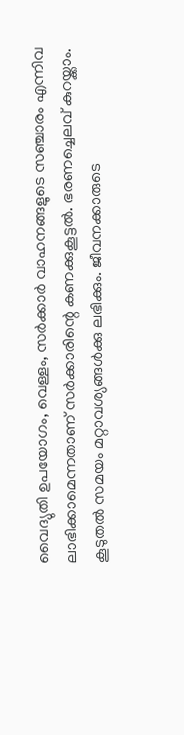വൈദ്യുതി ഉപയോഗം, വെള്ളം, സർക്കാർ വാഹനങ്ങളുടെ സഞ്ചാരം എന്നിവ ലാഭിക്കാമെന്നതാണ് സർക്കാരിന്റെ കണക്കുകൂട്ടൽ. ഭരണച്ചെലവ് കുറയ്ക്കാം. കൂടുതൽ സമയം മറ്റാവശ്യങ്ങൾക്കു ലഭിക്കും. ജീവനക്കാരുടെ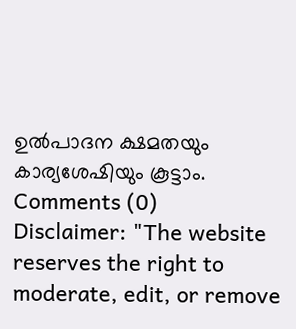ഉൽപാദന ക്ഷമതയും കാര്യശേഷിയും കൂട്ടാം.
Comments (0)
Disclaimer: "The website reserves the right to moderate, edit, or remove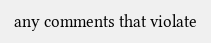any comments that violate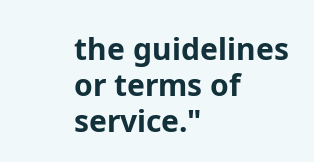the guidelines or terms of service."